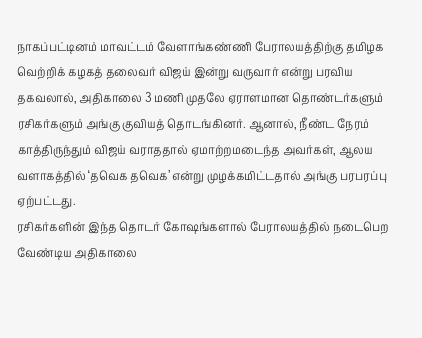நாகப்பட்டினம் மாவட்டம் வேளாங்கண்ணி பேராலயத்திற்கு தமிழக வெற்றிக் கழகத் தலைவர் விஜய் இன்று வருவார் என்று பரவிய தகவலால், அதிகாலை 3 மணி முதலே ஏராளமான தொண்டர்களும் ரசிகர்களும் அங்கு குவியத் தொடங்கினர். ஆனால், நீண்ட நேரம் காத்திருந்தும் விஜய் வராததால் ஏமாற்றமடைந்த அவர்கள், ஆலய வளாகத்தில் ‘தவெக தவெக’ என்று முழக்கமிட்டதால் அங்கு பரபரப்பு ஏற்பட்டது.
ரசிகர்களின் இந்த தொடர் கோஷங்களால் பேராலயத்தில் நடைபெற வேண்டிய அதிகாலை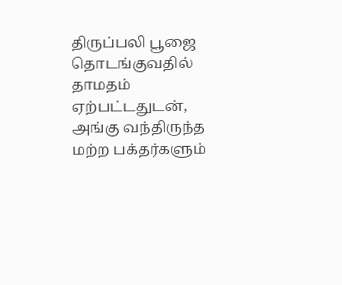திருப்பலி பூஜை தொடங்குவதில் தாமதம் ஏற்பட்டதுடன், அங்கு வந்திருந்த மற்ற பக்தர்களும்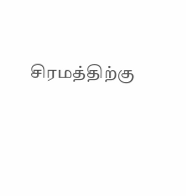சிரமத்திற்கு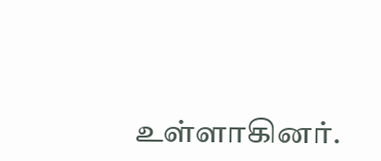உள்ளாகினர்.